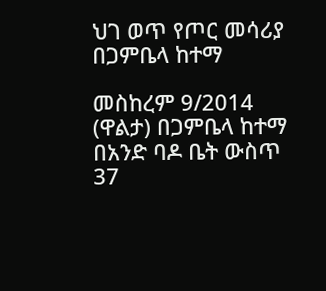ህገ ወጥ የጦር መሳሪያ በጋምቤላ ከተማ

መስከረም 9/2014 (ዋልታ) በጋምቤላ ከተማ በአንድ ባዶ ቤት ውስጥ 37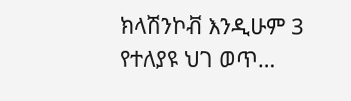ክላሽንኮቭ እንዲሁም 3 የተለያዩ ህገ ወጥ…